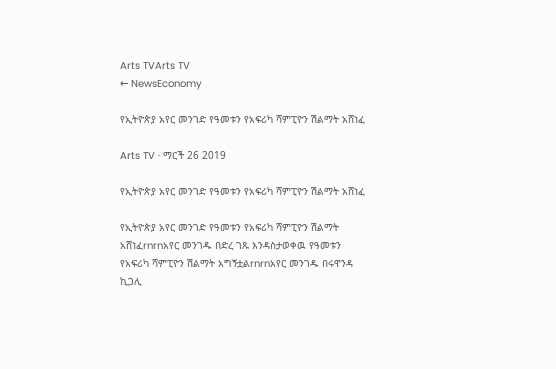Arts TVArts TV
← NewsEconomy

የኢትዮጵያ አየር መንገድ የዓመቱን የአፍሪካ ሻምፒዮን ሽልማት አሸነፈ

Arts TV · ማርች 26 2019

የኢትዮጵያ አየር መንገድ የዓመቱን የአፍሪካ ሻምፒዮን ሽልማት አሸነፈ

የኢትዮጵያ አየር መንገድ የዓመቱን የአፍሪካ ሻምፒዮን ሽልማት አሸነፈrnrnአየር መንገዱ በድረ ገጹ እንዳስታወቀዉ የዓመቱን የአፍሪካ ሻምፒዮን ሽልማት አግኝቷልrnrnአየር መንገዱ በሩዋንዳ ኪጋሊ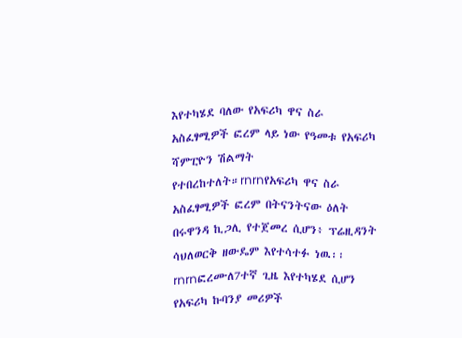እየተካሄደ ባለው የአፍሪካ ዋና ስራ አስፈፃሚዎች ፎረም ላይ ነው የዓመቱ የአፍሪካ ሻምፒዮን ሽልማት የተበረከተለት።rnrnየአፍሪካ ዋና ስራ አስፈፃሚዎች ፎረም በትናንትናው ዕለት በሩዋንዳ ኪጋሊ የተጀመረ ሲሆን፥ ፕሬዚዳንት ሳህለወርቅ ዘውዴም እየተሳተፉ ነዉ፡፡rnrnፎረሙለ7ተኛ ጊዜ እየተካሄደ ሲሆን  የአፍሪካ ኩባንያ መሪዎች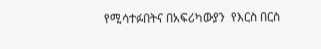የሚሳተፉበትና በአፍሪካውያን  የእርስ በርስ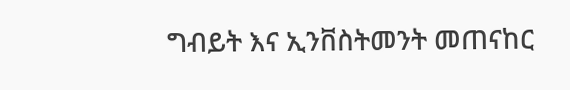ግብይት እና ኢንቨስትመንት መጠናከር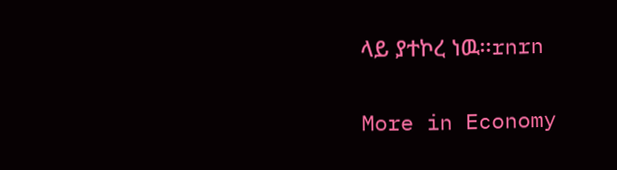ላይ ያተኮረ ነዉ፡፡rnrn

More in Economy